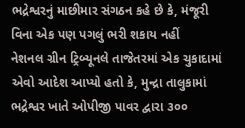ભદ્રેશ્વરનું માછીમાર સંગઠન કહે છે કે, મંજૂરી વિના એક પણ પગલું ભરી શકાય નહીં
નેશનલ ગ્રીન ટ્રિબ્યૂનલે તાજેતરમાં એક ચુકાદામાં એવો આદેશ આપ્યો હતો કે, મુન્દ્રા તાલુકામાં ભદ્રેશ્વર ખાતે ઓપીજી પાવર દ્વારા ૩૦૦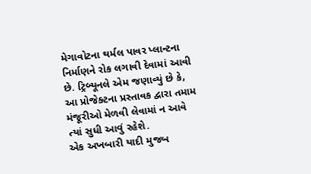મેગાવોટના થર્મલ પાવર પ્લાન્ટના નિર્માણને રોક લગાવી દેવામાં આવી છે. ટ્રિબ્યૂનલે એમ જણાવ્યું છે કે, આ પ્રોજેક્ટના પ્રસ્તાવક દ્વારા તમામ મંજૂરીઓ મેળવી લેવામાં ન આવે ત્યાં સુધી આવું રહેશે.
એક અખબારી યાદી મુજબ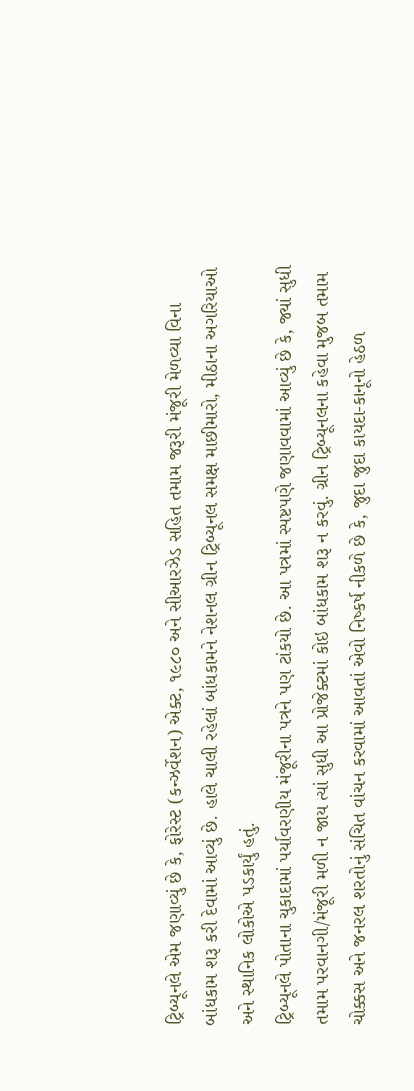ટ્રિબ્યૂનલે એમ જણાવ્યું છે કે, ફોરેસ્ટ (કન્ઝર્વેશન) એક્ટ, ૧૯૮૦ અને સીઆરઝેડ સહિત તમામ જરૂરી મંજૂરી મેળવ્યા વિના બાંધકામ શરૂ કરી દેવામાં આવ્યું છે. હાલે ચાલી રહેલાં બાંધકામને નેશનલ ગ્રીન ટ્રિબ્યૂનલ સમક્ષ માછીમારો, મીઠાના અગરિયાઓ અને સ્થાનિક લોકોએ પડકાર્યું હતું.
ટ્રિબ્યૂનલે પોતાના ચુકાદામાં પર્યાવરણીય મંજૂરીના પત્રને પણ ટાંકયો છે. આ પત્રમાં સ્પષ્ટપણે જણાવવામાં આવ્યું છે કે, જ્યાં સુધી તમામ પરવાનગી/મંજૂરી મળી ન જાય ત્યાં સુધી આ પ્રોજેક્ટમાં કોઇ બાંધકામ શરૂ ન કરવું. ગ્રીન ટ્રિબ્યૂનલના કહેવા મુજબ તમામ ચોક્કસ અને જનરલ શરતોનું સંચિત વાંચન કરવામાં આવતાં એવો નિષ્કર્ષ નીકળે છે કે, જુદા જુદા કાયદા-કાનૂનો હેઠળ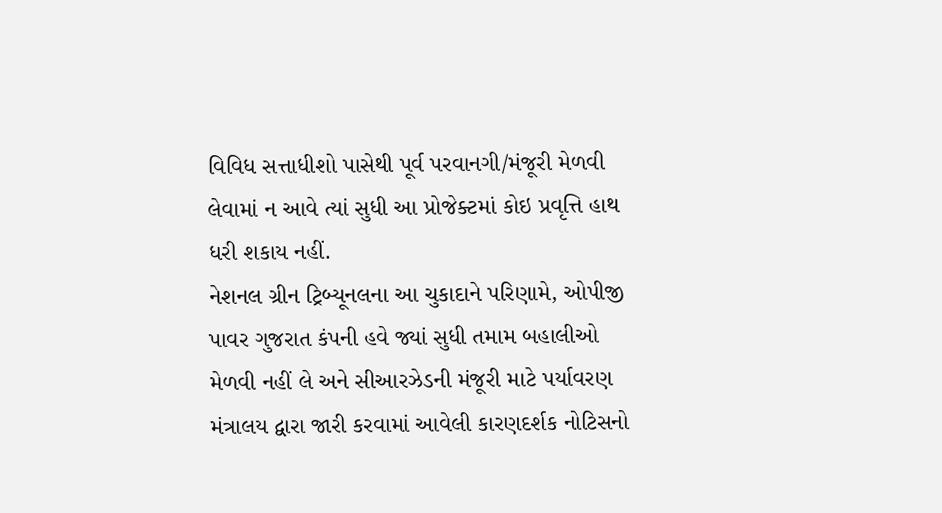વિવિધ સત્તાધીશો પાસેથી પૂર્વ પરવાનગી/મંજૂરી મેળવી લેવામાં ન આવે ત્યાં સુધી આ પ્રોજેક્ટમાં કોઇ પ્રવૃત્તિ હાથ ધરી શકાય નહીં.
નેશનલ ગ્રીન ટ્રિબ્યૂનલના આ ચુકાદાને પરિણામે, ઓપીજી પાવર ગુજરાત કંપની હવે જ્યાં સુધી તમામ બહાલીઓ મેળવી નહીં લે અને સીઆરઝેડની મંજૂરી માટે પર્યાવરણ મંત્રાલય દ્વારા જારી કરવામાં આવેલી કારણદર્શક નોટિસનો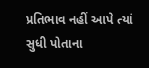પ્રતિભાવ નહીં આપે ત્યાં સુધી પોતાના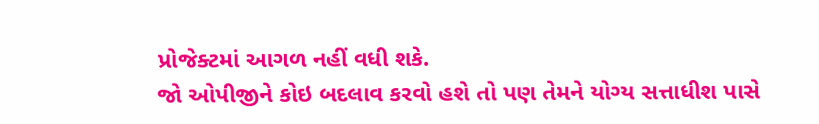પ્રોજેક્ટમાં આગળ નહીં વધી શકે.
જો ઓપીજીને કોઇ બદલાવ કરવો હશે તો પણ તેમને યોગ્ય સત્તાધીશ પાસે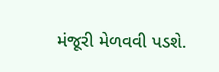મંજૂરી મેળવવી પડશે.